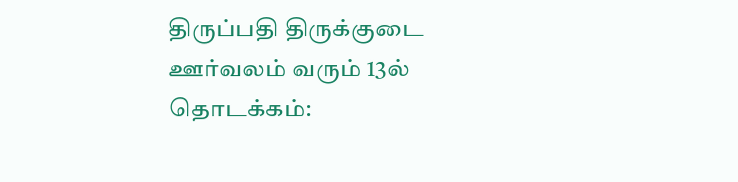திருப்பதி திருக்குடை ஊர்வலம் வரும் 13ல் தொடக்கம்: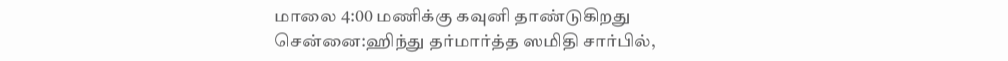மாலை 4:00 மணிக்கு கவுனி தாண்டுகிறது
சென்னை:ஹிந்து தர்மார்த்த ஸமிதி சார்பில்,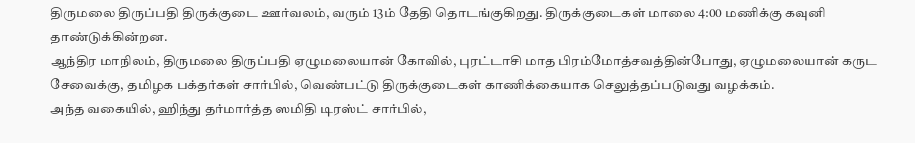திருமலை திருப்பதி திருக்குடை ஊர்வலம், வரும் 13ம் தேதி தொடங்குகிறது. திருக்குடைகள் மாலை 4:00 மணிக்கு கவுனி தாண்டுக்கின்றன.
ஆந்திர மாநிலம், திருமலை திருப்பதி ஏழுமலையான் கோவில், புரட்டாசி மாத பிரம்மோத்சவத்தின்போது, ஏழுமலையான் கருட சேவைக்கு, தமிழக பக்தர்கள் சார்பில், வெண்பட்டு திருக்குடைகள் காணிக்கையாக செலுத்தப்படுவது வழக்கம்.
அந்த வகையில், ஹிந்து தர்மார்த்த ஸமிதி டிரஸ்ட் சார்பில்,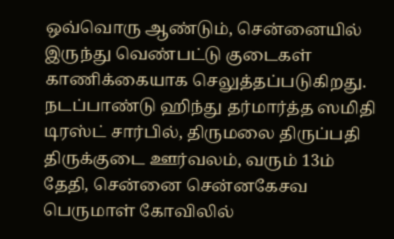ஒவ்வொரு ஆண்டும், சென்னையில் இருந்து வெண்பட்டு குடைகள் காணிக்கையாக செலுத்தப்படுகிறது.
நடப்பாண்டு ஹிந்து தர்மார்த்த ஸமிதி டிரஸ்ட் சார்பில், திருமலை திருப்பதி திருக்குடை ஊர்வலம், வரும் 13ம் தேதி, சென்னை சென்னகேசவ பெருமாள் கோவிலில்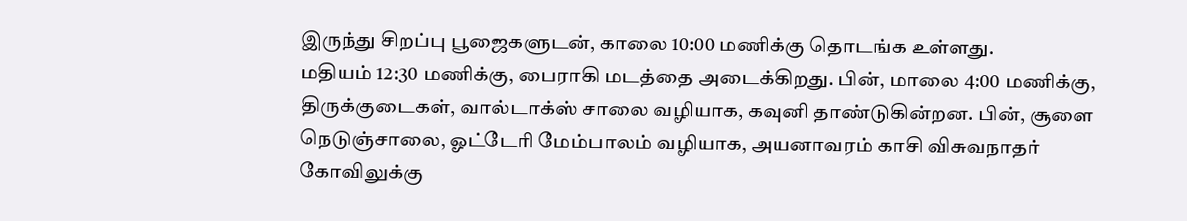இருந்து சிறப்பு பூஜைகளுடன், காலை 10:00 மணிக்கு தொடங்க உள்ளது.
மதியம் 12:30 மணிக்கு, பைராகி மடத்தை அடைக்கிறது. பின், மாலை 4:00 மணிக்கு, திருக்குடைகள், வால்டாக்ஸ் சாலை வழியாக, கவுனி தாண்டுகின்றன. பின், சூளை நெடுஞ்சாலை, ஓட்டேரி மேம்பாலம் வழியாக, அயனாவரம் காசி விசுவநாதர் கோவிலுக்கு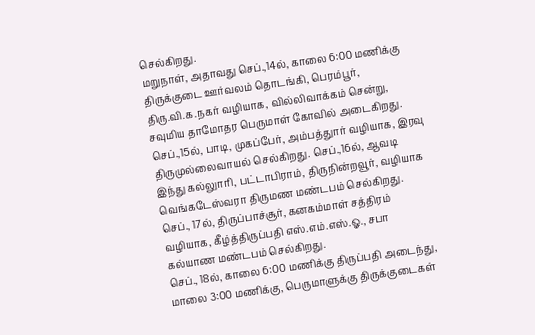செல்கிறது.
மறுநாள், அதாவது செப்.,14ல், காலை 6:00 மணிக்கு திருக்குடை ஊர்வலம் தொடங்கி, பெரம்பூர், திரு.வி.க.நகர் வழியாக, வில்லிவாக்கம் சென்று, சவுமிய தாமோதர பெருமாள் கோவில் அடைகிறது.
செப்.,15ல், பாடி, முகப்பேர், அம்பத்துார் வழியாக, இரவு திருமுல்லைவாயல் செல்கிறது. செப்.,16ல், ஆவடி இந்து கல்லுாரி, பட்டாபிராம், திருநின்றவூர், வழியாக வெங்கடேஸ்வரா திருமண மண்டபம் செல்கிறது.
செப்., 17ல், திருப்பாச்சூர், கனகம்மாள் சத்திரம் வழியாக, கீழ்த்திருப்பதி எஸ்.எம்.எஸ்.ஓ., சபா கல்யாண மண்டபம் செல்கிறது.
செப்., 18ல், காலை 6:00 மணிக்கு திருப்பதி அடைந்து, மாலை 3:00 மணிக்கு, பெருமாளுக்கு திருக்குடைகள்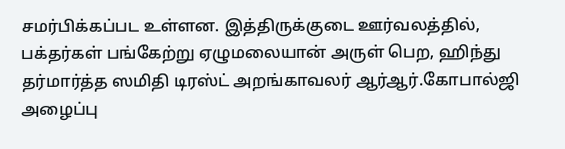சமர்பிக்கப்பட உள்ளன. இத்திருக்குடை ஊர்வலத்தில், பக்தர்கள் பங்கேற்று ஏழுமலையான் அருள் பெற, ஹிந்து தர்மார்த்த ஸமிதி டிரஸ்ட் அறங்காவலர் ஆர்ஆர்.கோபால்ஜி அழைப்பு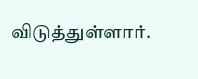விடுத்துள்ளார்.